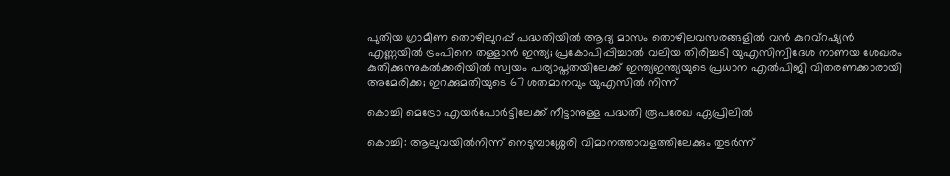പുതിയ ഗ്രാമീണ തൊഴിലുറപ്പ് പദ്ധതിയിൽ ആദ്യ മാസം തൊഴിലവസരങ്ങളിൽ വൻ കുറവ്റഷ്യൻ എണ്ണയിൽ ട്രംപിനെ തള്ളാൻ ഇന്ത്യ; പ്രകോപിപ്പിച്ചാൽ വലിയ തിരിച്ചടി യുഎസിന്വിദേശ നാണയ ശേഖരം കുതിക്കുന്നുകല്‍ക്കരിയില്‍ സ്വയം പര്യാപ്തതയിലേക്ക് ഇന്ത്യഇന്ത്യയുടെ പ്രധാന എൽപിജി വിതരണക്കാരായി അമേരിക്ക; ഇറക്കുമതിയുടെ 67 ശതമാനവും യുഎസിൽ നിന്ന്

കൊച്ചി മെട്രോ എയർപോർട്ടിലേക്ക് നീട്ടാനുള്ള പദ്ധതി രൂപരേഖ ഏപ്രിലിൽ

കൊച്ചി: ആലുവയിൽനിന്ന് നെടുമ്പാശ്ശേരി വിമാനത്താവളത്തിലേക്കും തുടർന്ന്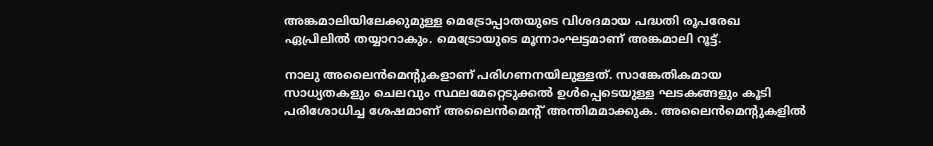അങ്കമാലിയിലേക്കുമുള്ള മെട്രോപ്പാതയുടെ വിശദമായ പദ്ധതി രൂപരേഖ ഏപ്രിലിൽ തയ്യാറാകും. മെട്രോയുടെ മൂന്നാംഘട്ടമാണ് അങ്കമാലി റൂട്ട്.

നാലു അലൈൻമെന്റുകളാണ് പരിഗണനയിലുള്ളത്. സാങ്കേതികമായ സാധ്യതകളും ചെലവും സ്ഥലമേറ്റെടുക്കൽ ഉൾപ്പെടെയുള്ള ഘടകങ്ങളും കൂടി പരിശോധിച്ച ശേഷമാണ് അലൈൻമെന്റ് അന്തിമമാക്കുക. അലൈൻമെന്റുകളിൽ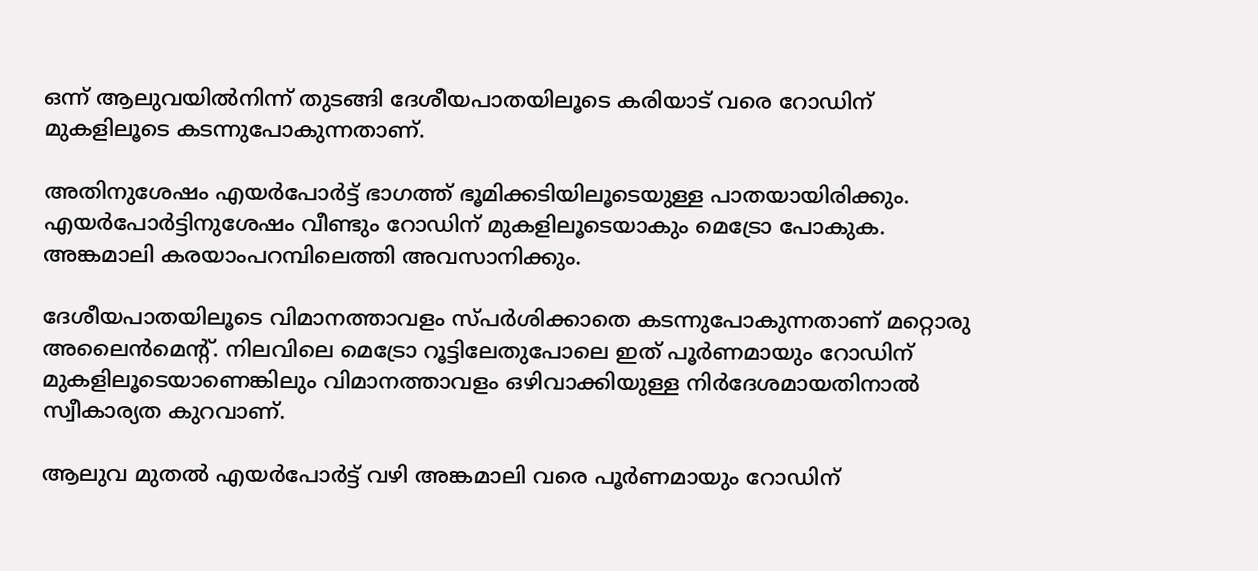ഒന്ന് ആലുവയിൽനിന്ന് തുടങ്ങി ദേശീയപാതയിലൂടെ കരിയാട് വരെ റോഡിന് മുകളിലൂടെ കടന്നുപോകുന്നതാണ്.

അതിനുശേഷം എയർപോർട്ട് ഭാഗത്ത് ഭൂമിക്കടിയിലൂടെയുള്ള പാതയായിരിക്കും. എയർപോർട്ടിനുശേഷം വീണ്ടും റോഡിന് മുകളിലൂടെയാകും മെട്രോ പോകുക. അങ്കമാലി കരയാംപറമ്പിലെത്തി അവസാനിക്കും.

ദേശീയപാതയിലൂടെ വിമാനത്താവളം സ്പർശിക്കാതെ കടന്നുപോകുന്നതാണ് മറ്റൊരു അലൈൻമെന്റ്. നിലവിലെ മെട്രോ റൂട്ടിലേതുപോലെ ഇത് പൂർണമായും റോഡിന് മുകളിലൂടെയാണെങ്കിലും വിമാനത്താവളം ഒഴിവാക്കിയുള്ള നിർദേശമായതിനാൽ സ്വീകാര്യത കുറവാണ്.

ആലുവ മുതൽ എയർപോർട്ട് വഴി അങ്കമാലി വരെ പൂർണമായും റോഡിന്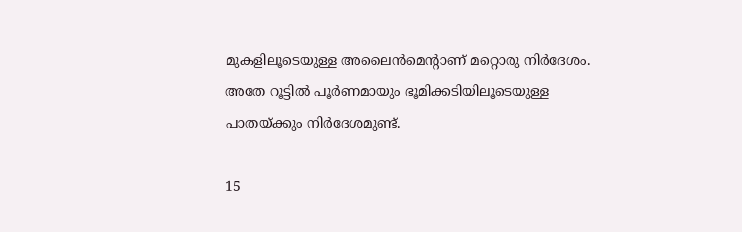മുകളിലൂടെയുള്ള അലൈൻമെന്റാണ് മറ്റൊരു നിർദേശം. അതേ റൂട്ടിൽ പൂർണമായും ഭൂമിക്കടിയിലൂടെയുള്ള പാതയ്ക്കും നിർദേശമുണ്ട്.

15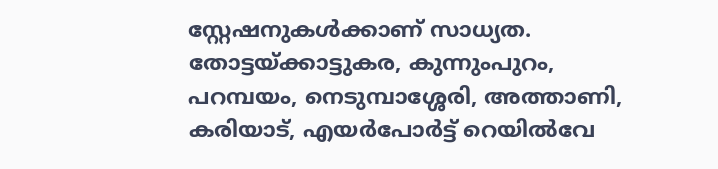സ്റ്റേഷനുകൾക്കാണ് സാധ്യത. തോട്ടയ്ക്കാട്ടുകര, കുന്നുംപുറം, പറമ്പയം, നെടുമ്പാശ്ശേരി, അത്താണി, കരിയാട്, എയർപോർട്ട് റെയിൽവേ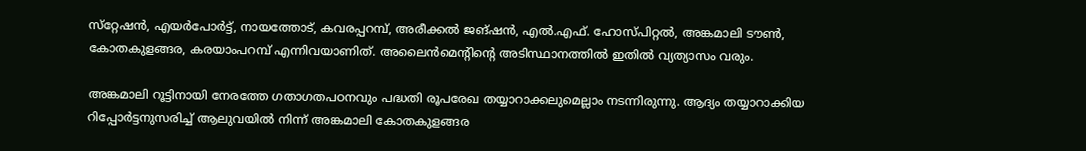സ്‌റ്റേഷൻ, എയർപോർട്ട്, നായത്തോട്, കവരപ്പറമ്പ്, അരീക്കൽ ജങ്ഷൻ, എൽ.എഫ്. ഹോസ്പിറ്റൽ, അങ്കമാലി ടൗൺ, കോതകുളങ്ങര, കരയാംപറമ്പ് എന്നിവയാണിത്. അലൈൻമെന്റിന്റെ അടിസ്ഥാനത്തിൽ ഇതിൽ വ്യത്യാസം വരും.

അങ്കമാലി റൂട്ടിനായി നേരത്തേ ഗതാഗതപഠനവും പദ്ധതി രൂപരേഖ തയ്യാറാക്കലുമെല്ലാം നടന്നിരുന്നു. ആദ്യം തയ്യാറാക്കിയ റിപ്പോർട്ടനുസരിച്ച് ആലുവയിൽ നിന്ന് അങ്കമാലി കോതകുളങ്ങര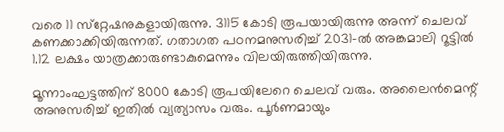വരെ 11 സ്‌റ്റേഷനുകളായിരുന്നു. 3115 കോടി രൂപയായിരുന്നു അന്ന് ചെലവ് കണക്കാക്കിയിരുന്നത്. ഗതാഗത പഠനമനുസരിച്ച് 2031-ൽ അങ്കമാലി റൂട്ടിൽ 1.12 ലക്ഷം യാത്രക്കാരുണ്ടാകുമെന്നും വിലയിരുത്തിയിരുന്നു.

മൂന്നാംഘട്ടത്തിന് 8000 കോടി രൂപയിലേറെ ചെലവ് വരും. അലൈൻമെന്റ് അനുസരിച്ച് ഇതിൽ വ്യത്യാസം വരും. പൂർണമായും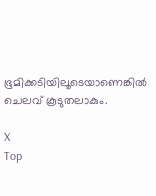ഭൂമിക്കടിയിലൂടെയാണെങ്കിൽ ചെലവ് കൂടുതലാകും.

X
Top